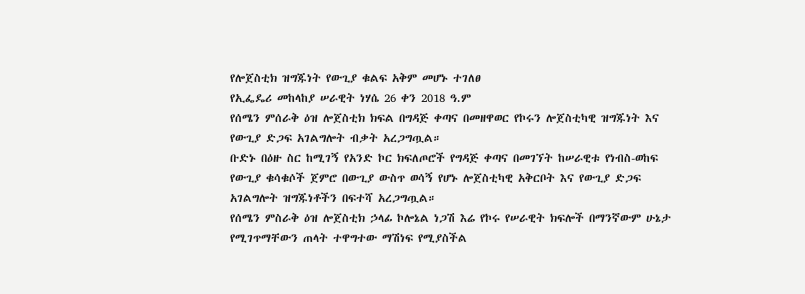የሎጀስቲክ ዝግጁነት የውጊያ ቁልፍ አቅም መሆኑ ተገለፀ
የኢፌዴሪ መከላከያ ሠራዊት ነሃሴ 26 ቀን 2018 ዓ.ም
የሰሜን ምሰራቅ ዕዝ ሎጀስቲክ ክፍል በግዳጅ ቀጣና በመዘዋወር የኮሩን ሎጀስቲካዊ ዝግጁነት እና የውጊያ ድጋፍ አገልግሎት ብቃት አረጋግጧል።
ቡድኑ በዕዙ ስር ከሚገኝ የአንድ ኮር ክፍለጦሮች የግዳጅ ቀጣና በመገኘት ከሠራዊቱ የነብስ-ወከፍ የውጊያ ቁሳቁሶች ጀምሮ በውጊያ ውስጥ ወሳኝ የሆኑ ሎጀስቲካዊ አቅርቦት እና የውጊያ ድጋፍ አገልግሎት ዝግጁነቶችን በፍተሻ አረጋግጧል።
የሰሜን ምስራቅ ዕዝ ሎጀስቲክ ኃላፊ ኮሎኔል ነጋሽ እሬ የኮሩ የሠራዊት ክፍሎች በማንኛውም ሁኔታ የሚገጥማቸውን ጠላት ተዋግተው ማሽነፍ የሚያስችል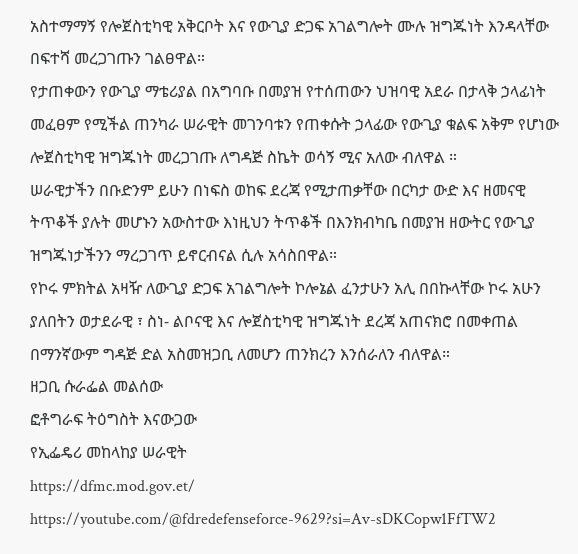አስተማማኝ የሎጀስቲካዊ አቅርቦት እና የውጊያ ድጋፍ አገልግሎት ሙሉ ዝግጁነት እንዳላቸው በፍተሻ መረጋገጡን ገልፀዋል።
የታጠቀውን የውጊያ ማቴሪያል በአግባቡ በመያዝ የተሰጠውን ህዝባዊ አደራ በታላቅ ኃላፊነት መፈፀም የሚችል ጠንካራ ሠራዊት መገንባቱን የጠቀሱት ኃላፊው የውጊያ ቁልፍ አቅም የሆነው ሎጀስቲካዊ ዝግጁነት መረጋገጡ ለግዳጅ ስኬት ወሳኝ ሚና አለው ብለዋል ።
ሠራዊታችን በቡድንም ይሁን በነፍስ ወከፍ ደረጃ የሚታጠቃቸው በርካታ ውድ እና ዘመናዊ ትጥቆች ያሉት መሆኑን አውስተው እነዚህን ትጥቆች በእንክብካቤ በመያዝ ዘውትር የውጊያ ዝግጁነታችንን ማረጋገጥ ይኖርብናል ሲሉ አሳስበዋል።
የኮሩ ምክትል አዛዥ ለውጊያ ድጋፍ አገልግሎት ኮሎኔል ፈንታሁን አሊ በበኩላቸው ኮሩ አሁን ያለበትን ወታደራዊ ፣ ስነ- ልቦናዊ እና ሎጀስቲካዊ ዝግጁነት ደረጃ አጠናክሮ በመቀጠል በማንኛውም ግዳጅ ድል አስመዝጋቢ ለመሆን ጠንክረን እንሰራለን ብለዋል።
ዘጋቢ ሱራፌል መልሰው
ፎቶግራፍ ትዕግስት እናውጋው
የኢፌዴሪ መከላከያ ሠራዊት
https://dfmc.mod.gov.et/
https://youtube.com/@fdredefenseforce-9629?si=Av-sDKCopw1FfTW2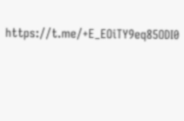https://t.me/+E_EOiTY9eq85ODI0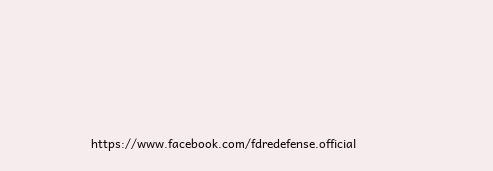https://www.facebook.com/fdredefense.official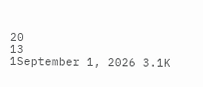20
13
1September 1, 2026 3.1K